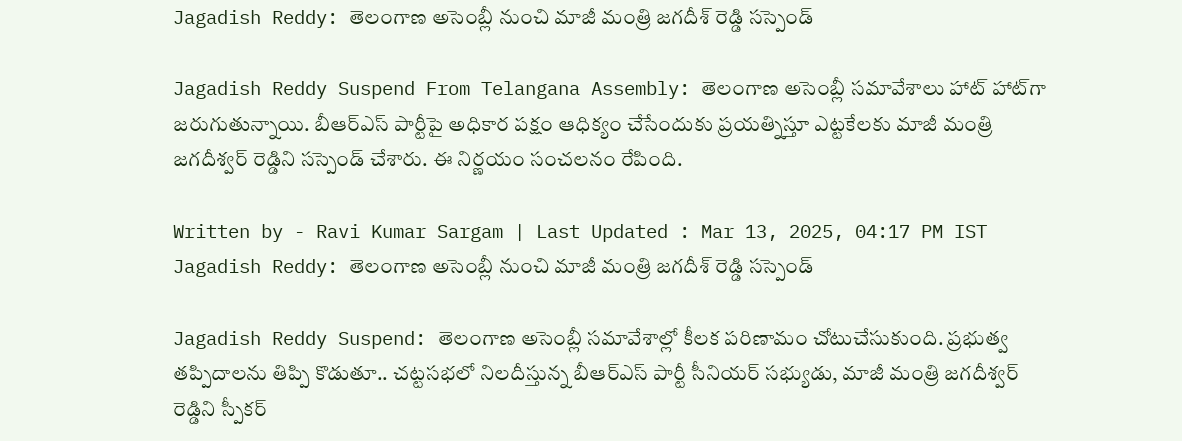Jagadish Reddy: తెలంగాణ అసెంబ్లీ నుంచి మాజీ మంత్రి జగదీశ్ రెడ్డి సస్పెండ్‌

Jagadish Reddy Suspend From Telangana Assembly: తెలంగాణ అసెంబ్లీ సమావేశాలు హాట్‌ హాట్‌గా జరుగుతున్నాయి. బీఆర్‌ఎస్‌ పార్టీపై అధికార పక్షం ఆధిక్యం చేసేందుకు ప్రయత్నిస్తూ ఎట్టకేలకు మాజీ మంత్రి జగదీశ్వర్‌ రెడ్డిని సస్పెండ్‌ చేశారు. ఈ నిర్ణయం సంచలనం రేపింది.

Written by - Ravi Kumar Sargam | Last Updated : Mar 13, 2025, 04:17 PM IST
Jagadish Reddy: తెలంగాణ అసెంబ్లీ నుంచి మాజీ మంత్రి జగదీశ్ రెడ్డి సస్పెండ్‌

Jagadish Reddy Suspend: తెలంగాణ అసెంబ్లీ సమావేశాల్లో కీలక పరిణామం చోటుచేసుకుంది. ప్రభుత్వ తప్పిదాలను తిప్పి కొడుతూ.. చట్టసభలో నిలదీస్తున్న బీఆర్‌ఎస్‌ పార్టీ సీనియర్‌ సభ్యుడు, మాజీ మంత్రి జగదీశ్వర్‌ రెడ్డిని స్పీకర్‌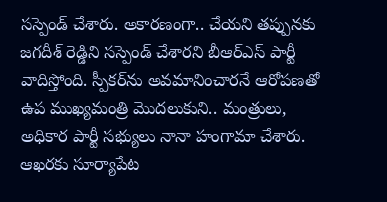సస్పెండ్‌ చేశారు. అకారణంగా.. చేయని తప్పునకు జగదీశ్ రెడ్డిని సస్పెండ్‌ చేశారని బీఆర్‌ఎస్‌ పార్టీ వాదిస్తోంది. స్పీకర్‌ను అవమానించారనే ఆరోపణతో ఉప ముఖ్యమంత్రి మొదలుకుని.. మంత్రులు, అధికార పార్టీ సభ్యులు నానా హంగామా చేశారు. ఆఖరకు సూర్యాపేట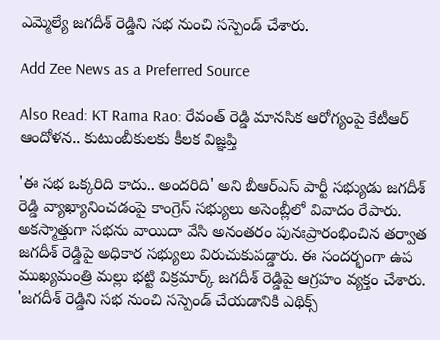ఎమ్మెల్యే జగదీశ్‌ రెడ్డిని సభ నుంచి సస్పెండ్‌ చేశారు.

Add Zee News as a Preferred Source

Also Read: KT Rama Rao: రేవంత్‌ రెడ్డి మానసిక ఆరోగ్యంపై కేటీఆర్‌ ఆందోళన.. కుటుంబీకులకు కీలక విజ్ఞప్తి

'ఈ సభ ఒక్కరిది కాదు.. అందరిది' అని బీఆర్‌ఎస్‌ పార్టీ సభ్యుడు జగదీశ్‌ రెడ్డి వ్యాఖ్యానించడంపై కాంగ్రెస్‌ సభ్యులు అసెంబ్లీలో వివాదం రేపారు. అకస్మాత్తుగా సభను వాయిదా వేసి అనంతరం పునఃప్రారంభించిన తర్వాత జగదీశ్ రెడ్డిపై అధికార సభ్యులు విరుచుకుపడ్డారు. ఈ సందర్భంగా ఉప ముఖ్యమంత్రి మల్లు భట్టి విక్రమార్క్‌ జగదీశ్‌ రెడ్డిపై ఆగ్రహం వ్యక్తం చేశారు. 'జగదీశ్‌ రెడ్డిని సభ నుంచి సస్పెండ్‌ చేయడానికి ఎథిక్స్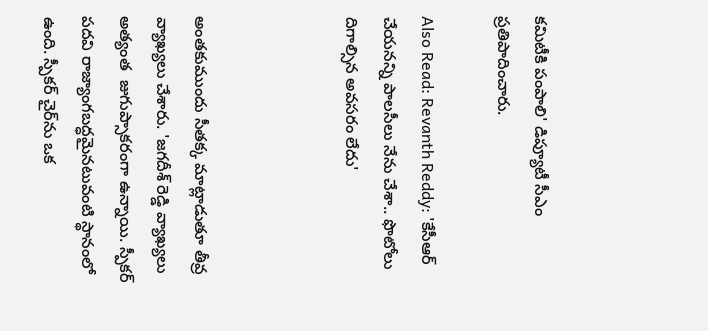కమిటీకి పంపాలి' డిప్యూటీ సీఎం ప్రతిపాదించారు.

Also Read: Revanth Reddy: 'కేసీఆర్‌ చేయనన్ని పాలసీలు నేను చేశా.. ఫొటోలు దిగాల్సిన అవసరం లేదు'



అంతకుముందు సీతక్క మాట్లాడుతూ తీవ్ర వ్యాఖ్యలు చేశారు. 'జగదీశ్‌ రెడ్డి వ్యాఖ్యలు అత్యంత  జుగుప్సాకరంగా ఉన్నాయి. స్పీకర్ పదవి రాజ్యాంగబద్ధమైనటువంటి స్థానంలో ఉంది. స్పీకర్ చైర్‌ను ఒక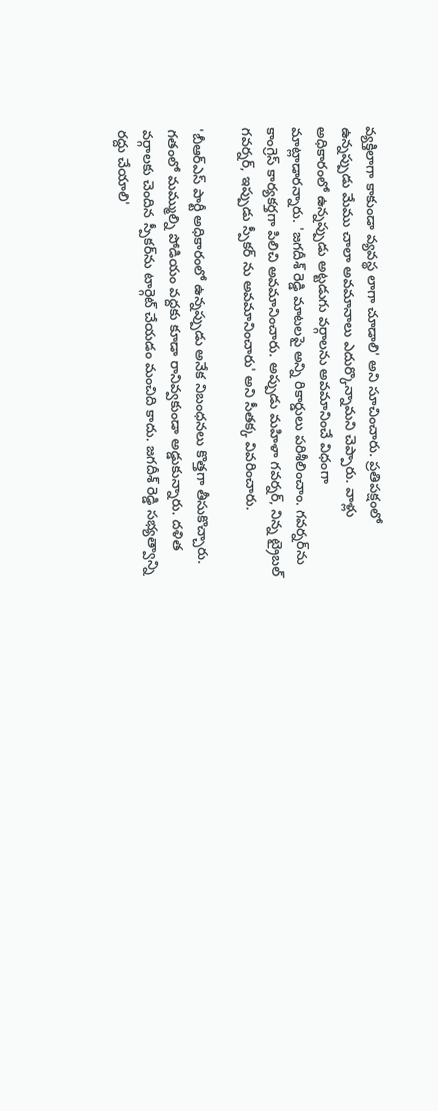వ్యక్తిలాగా కాకుండా వ్యవస్థ లాగా చూడాలి' అని సూచించారు. ప్రతిపక్షంలో ఉన్నప్పుడు మేము చాలా అవమానాలు ఎదుర్కొన్నామని చెప్పారు. వాళ్లు అధికారంలో ఉన్నప్పుడు అట్టడుగు వర్గాలను అవమానించే విధంగా మాట్లాడారన్నారు. 'జగదీశ్‌ రెడ్డి మాటలపై అన్ని రికార్డులు పరిశీలించాం. గవర్నర్‌ను కాంగ్రెస్ కార్యకర్తగా పిలిచి అవమానించారు. అప్పుడు మహిళా గవర్నర్, నిన్న ట్రైబల్ గవర్నర్, ఇప్పుడు స్పీకర్ ను అవమానించారు' అని సీతక్క వివరించారు.

'బీఆర్ఎస్ పార్టీ అధికారంలో ఉన్నప్పుడు అనేక నిబంధనలు కొత్తగా తీసుకొచ్చారు. గతంలో మమ్ముల్ని పోడియం వద్దకు కూడా రానివ్వకుండా అడ్డుకున్నారు. దళిత వర్గాలకు చెందిన స్పీకర్‌ను టార్గెట్ చేయడం మంచిది కాదు. జగదీశ్‌ రెడ్డి సభ్యత్వాన్ని రద్దు చేయాలి'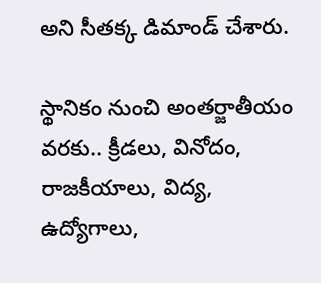అని సీతక్క డిమాండ్ చేశారు.

స్థానికం నుంచి అంతర్జాతీయం వరకు.. క్రీడలు, వినోదం, రాజకీయాలు, విద్య, ఉద్యోగాలు,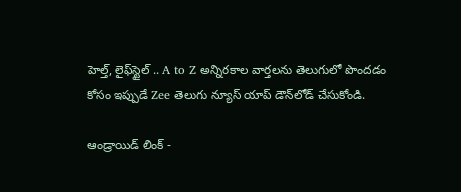హెల్త్, లైఫ్‌స్టైల్ .. A to Z అన్నిరకాల వార్తలను తెలుగులో పొందడం కోసం ఇప్పుడే Zee తెలుగు న్యూస్ యాప్ డౌన్‌లోడ్ చేసుకోండి.

ఆండ్రాయిడ్ లింక్ -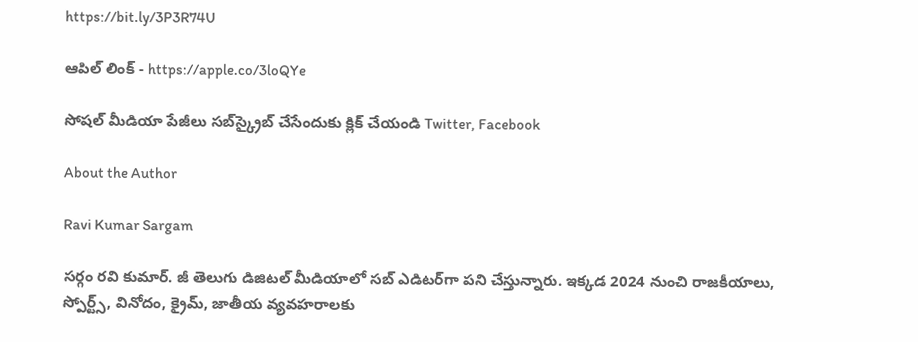https://bit.ly/3P3R74U

ఆపిల్ లింక్ - https://apple.co/3loQYe

సోషల్ మీడియా పేజీలు సబ్‌స్క్రైబ్ చేసేందుకు క్లిక్ చేయండి Twitter, Facebook

About the Author

Ravi Kumar Sargam

సర్గం రవి కుమార్‌. జీ తెలుగు డిజిటల్ మీడియాలో సబ్ ఎడిటర్‌గా పని చేస్తున్నారు. ఇక్కడ 2024 నుంచి రాజకీయాలు, స్పోర్ట్స్, వినోదం, క్రైమ్, జాతీయ వ్యవహరాలకు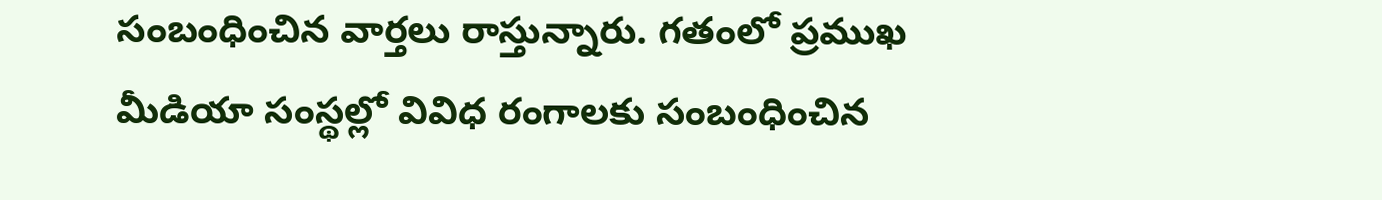సంబంధించిన వార్తలు రాస్తున్నారు. గతంలో ప్రముఖ మీడియా సంస్థల్లో వివిధ రంగాలకు సంబంధించిన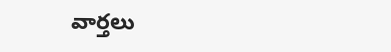వార్తలు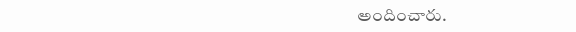అందించారు.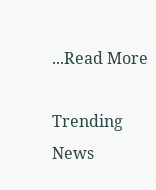...Read More

Trending News